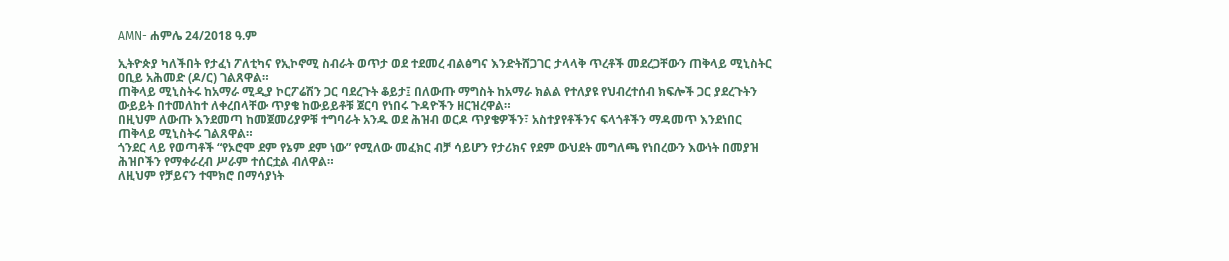AMN- ሐምሌ 24/2018 ዓ.ም

ኢትዮጵያ ካለችበት የታፈነ ፖለቲካና የኢኮኖሚ ስብራት ወጥታ ወደ ተደመረ ብልፅግና እንድትሸጋገር ታላላቅ ጥረቶች መደረጋቸውን ጠቅላይ ሚኒስትር ዐቢይ አሕመድ (ዶ/ር) ገልጸዋል።
ጠቅላይ ሚኒስትሩ ከአማራ ሚዲያ ኮርፖሬሽን ጋር ባደረጉት ቆይታ፤ በለውጡ ማግስት ከአማራ ክልል የተለያዩ የህብረተሰብ ክፍሎች ጋር ያደረጉትን ውይይት በተመለከተ ለቀረበላቸው ጥያቄ ከውይይቶቹ ጀርባ የነበሩ ጉዳዮችን ዘርዝረዋል።
በዚህም ለውጡ እንደመጣ ከመጀመሪያዎቹ ተግባራት አንዱ ወደ ሕዝብ ወርዶ ጥያቄዎችን፣ አስተያየቶችንና ፍላጎቶችን ማዳመጥ እንደነበር ጠቅላይ ሚኒስትሩ ገልጸዋል።
ጎንደር ላይ የወጣቶች “የኦሮሞ ደም የኔም ደም ነው” የሚለው መፈክር ብቻ ሳይሆን የታሪክና የደም ውህደት መግለጫ የነበረውን እውነት በመያዝ ሕዝቦችን የማቀራረብ ሥራም ተሰርቷል ብለዋል።
ለዚህም የቻይናን ተሞክሮ በማሳያነት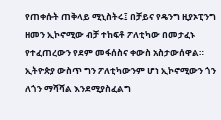የጠቀሱት ጠቅላይ ሚኒስትሩ፤ በቻይና የዴንግ ዚያኦፒንግ ዘመን ኢኮኖሚው ብቻ ተከፍቶ ፖለቲካው በመታፈኑ የተፈጠረውን የደም መፋሰስና ቀውስ አስታውሰዋል።
ኢትዮጵያ ውስጥ ግን ፖለቲካውንም ሆነ ኢኮኖሚውን ጎን ለጎን ማሻሻል እንደሚያስፈልግ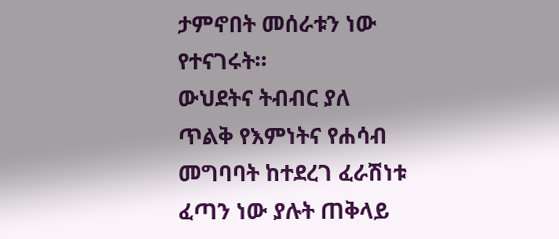ታምኖበት መሰራቱን ነው የተናገሩት።
ውህደትና ትብብር ያለ ጥልቅ የእምነትና የሐሳብ መግባባት ከተደረገ ፈራሽነቱ ፈጣን ነው ያሉት ጠቅላይ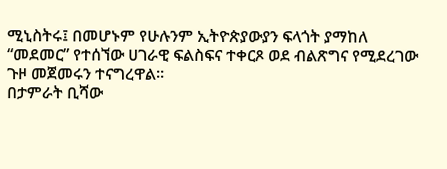ሚኒስትሩ፤ በመሆኑም የሁሉንም ኢትዮጵያውያን ፍላጎት ያማከለ “መደመር” የተሰኘው ሀገራዊ ፍልስፍና ተቀርጾ ወደ ብልጽግና የሚደረገው ጉዞ መጀመሩን ተናግረዋል።
በታምራት ቢሻው